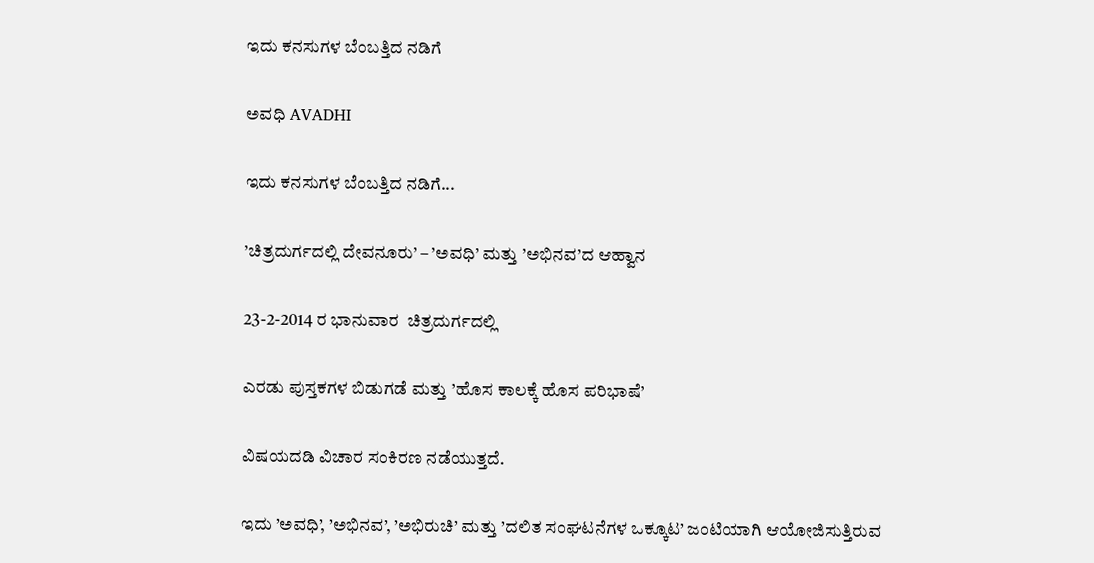ಇದು ಕನಸುಗಳ ಬೆಂಬತ್ತಿದ ನಡಿಗೆ‍

ಅವಧಿ AVADHI

ಇದು ಕನಸುಗಳ ಬೆಂಬತ್ತಿದ ನಡಿಗೆ...

’ಚಿತ್ರದುರ್ಗದಲ್ಲಿ ದೇವನೂರು’ – ’ಅವಧಿ’ ಮತ್ತು ’ಅಭಿನವ’ದ ಆಹ್ವಾನ

23-2-2014 ರ ಭಾನುವಾರ  ಚಿತ್ರದುರ್ಗದಲ್ಲಿ

ಎರಡು ಪುಸ್ತಕಗಳ ಬಿಡುಗಡೆ ಮತ್ತು ’ಹೊಸ ಕಾಲಕ್ಕೆ ಹೊಸ ಪರಿಭಾಷೆ’

ವಿಷಯದಡಿ ವಿಚಾರ ಸಂಕಿರಣ ನಡೆಯುತ್ತದೆ.

ಇದು ’ಅವಧಿ’, ’ಅಭಿನವ’, ’ಅಭಿರುಚಿ’ ಮತ್ತು ’ದಲಿತ ಸಂಘಟನೆಗಳ ಒಕ್ಕೂಟ’ ಜಂಟಿಯಾಗಿ ಆಯೋಜಿಸುತ್ತಿರುವ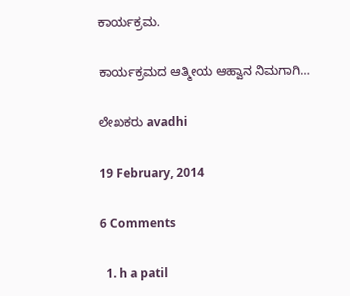ಕಾರ್ಯಕ್ರಮ.

ಕಾರ್ಯಕ್ರಮದ ಆತ್ಮೀಯ ಆಹ್ವಾನ ನಿಮಗಾಗಿ…

ಲೇಖಕರು avadhi

19 February, 2014

6 Comments

  1. h a patil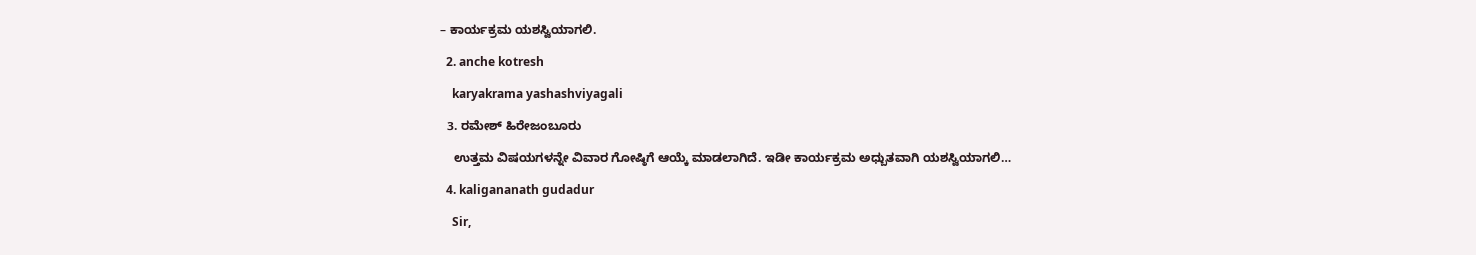– ಕಾರ್ಯಕ್ರಮ ಯಶಸ್ವಿಯಾಗಲಿ.

  2. anche kotresh

    karyakrama yashashviyagali

  3. ರಮೇಶ್‌ ಹಿರೇಜಂಬೂರು

    ಉತ್ತಮ ವಿಷಯಗಳನ್ನೇ ವಿವಾರ ಗೋಷ್ಠಿಗೆ ಆಯ್ಕೆ ಮಾಡಲಾಗಿದೆ. ಇಡೀ ಕಾರ್ಯಕ್ರಮ ಅಧ್ಬುತವಾಗಿ ಯಶಸ್ವಿಯಾಗಲಿ…

  4. kaligananath gudadur

    Sir,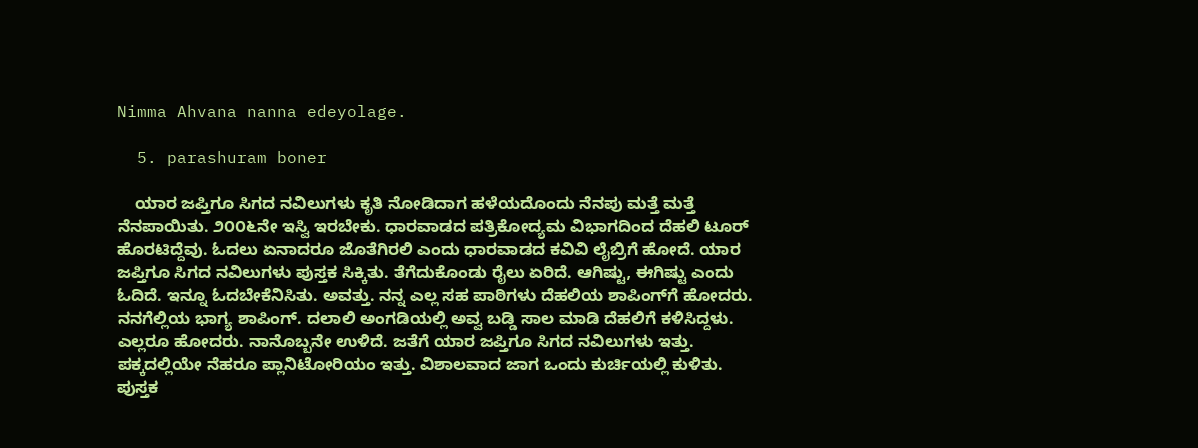Nimma Ahvana nanna edeyolage.

  5. parashuram boner

    ಯಾರ ಜಪ್ತಿಗೂ ಸಿಗದ ನವಿಲುಗಳು ಕೃತಿ ನೋಡಿದಾಗ ಹಳೆಯದೊಂದು ನೆನಪು ಮತ್ತೆ ಮತ್ತೆ ನೆನಪಾಯಿತು. ೨೦೦೬ನೇ ಇಸ್ವಿ ಇರಬೇಕು. ಧಾರವಾಡದ ಪತ್ರಿಕೋದ್ಯಮ ವಿಭಾಗದಿಂದ ದೆಹಲಿ ಟೂರ್ ಹೊರಟಿದ್ದೆವು. ಓದಲು ಏನಾದರೂ ಜೊತೆಗಿರಲಿ ಎಂದು ಧಾರವಾಡದ ಕವಿವಿ ಲೈಬ್ರಿಗೆ ಹೋದೆ. ಯಾರ ಜಪ್ತಿಗೂ ಸಿಗದ ನವಿಲುಗಳು ಪುಸ್ತಕ ಸಿಕ್ಕಿತು. ತೆಗೆದುಕೊಂಡು ರೈಲು ಏರಿದೆ. ಆಗಿಷ್ಟು, ಈಗಿಷ್ಟು ಎಂದು ಓದಿದೆ. ಇನ್ನೂ ಓದಬೇಕೆನಿಸಿತು. ಅವತ್ತು. ನನ್ನ ಎಲ್ಲ ಸಹ ಪಾಠಿಗಳು ದೆಹಲಿಯ ಶಾಪಿಂಗ್‌ಗೆ ಹೋದರು. ನನಗೆಲ್ಲಿಯ ಭಾಗ್ಯ ಶಾಪಿಂಗ್‌. ದಲಾಲಿ ಅಂಗಡಿಯಲ್ಲಿ ಅವ್ವ ಬಡ್ಡಿ ಸಾಲ ಮಾಡಿ ದೆಹಲಿಗೆ ಕಳಿಸಿದ್ದಳು. ಎಲ್ಲರೂ ಹೋದರು. ನಾನೊಬ್ಬನೇ ಉಳಿದೆ. ಜತೆಗೆ ಯಾರ ಜಪ್ತಿಗೂ ಸಿಗದ ನವಿಲುಗಳು ಇತ್ತು. ಪಕ್ಕದಲ್ಲಿಯೇ ನೆಹರೂ ಪ್ಲಾನಿಟೋರಿಯಂ ಇತ್ತು. ವಿಶಾಲವಾದ ಜಾಗ ಒಂದು ಕುರ್ಚಿಯಲ್ಲಿ ಕುಳಿತು. ಪುಸ್ತಕ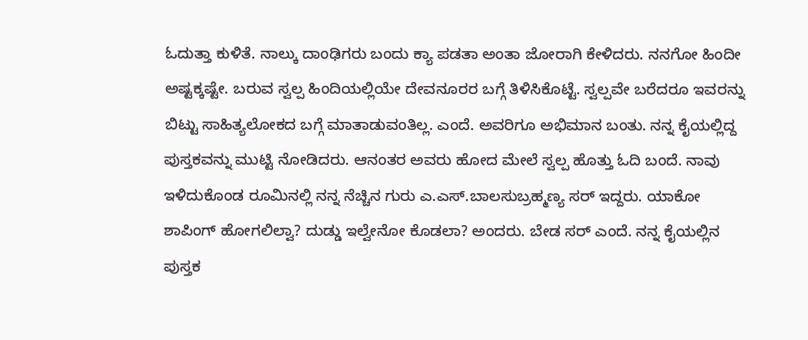ಓದುತ್ತಾ ಕುಳಿತೆ. ನಾಲ್ಕು ದಾಂಢಿಗರು ಬಂದು ಕ್ಯಾ ಪಡತಾ ಅಂತಾ ಜೋರಾಗಿ ಕೇಳಿದರು. ನನಗೋ ಹಿಂದೀ ಅಷ್ಟಕ್ಕಷ್ಟೇ. ಬರುವ ಸ್ವಲ್ಪ ಹಿಂದಿಯಲ್ಲಿಯೇ ದೇವನೂರರ ಬಗ್ಗೆ ತಿಳಿಸಿಕೊಟ್ಟೆ. ಸ್ವಲ್ಪವೇ ಬರೆದರೂ ಇವರನ್ನು ಬಿಟ್ಟು ಸಾಹಿತ್ಯಲೋಕದ ಬಗ್ಗೆ ಮಾತಾಡುವಂತಿಲ್ಲ. ಎಂದೆ. ಅವರಿಗೂ ಅಭಿಮಾನ ಬಂತು. ನನ್ನ ಕೈಯಲ್ಲಿದ್ದ ಪುಸ್ತಕವನ್ನು ಮುಟ್ಟಿ ನೋಡಿದರು. ಆನಂತರ ಅವರು ಹೋದ ಮೇಲೆ ಸ್ವಲ್ಪ ಹೊತ್ತು ಓದಿ ಬಂದೆ. ನಾವು ಇಳಿದುಕೊಂಡ ರೂಮಿನಲ್ಲಿ ನನ್ನ ನೆಚ್ಚಿನ ಗುರು ಎ.ಎಸ್‌.ಬಾಲಸುಬ್ರಹ್ಮಣ್ಯ ಸರ್‌ ಇದ್ದರು. ಯಾಕೋ ಶಾಪಿಂಗ್‌ ಹೋಗಲಿಲ್ವಾ? ದುಡ್ಡು ಇಲ್ವೇನೋ ಕೊಡಲಾ? ಅಂದರು. ಬೇಡ ಸರ್‌ ಎಂದೆ. ನನ್ನ ಕೈಯಲ್ಲಿನ ಪುಸ್ತಕ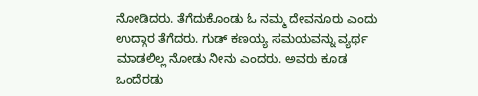ನೋಡಿದರು. ತೆಗೆದುಕೊಂಡು ಓ ನಮ್ಮ ದೇವನೂರು ಎಂದು ಉದ್ಗಾರ ತೆಗೆದರು. ಗುಡ್‌ ಕಣಯ್ಯ ಸಮಯವನ್ನು ವ್ಯರ್ಥ ಮಾಡಲಿಲ್ಲ ನೋಡು ನೀನು ಎಂದರು. ಅವರು ಕೂಡ ಒಂದೆರಡು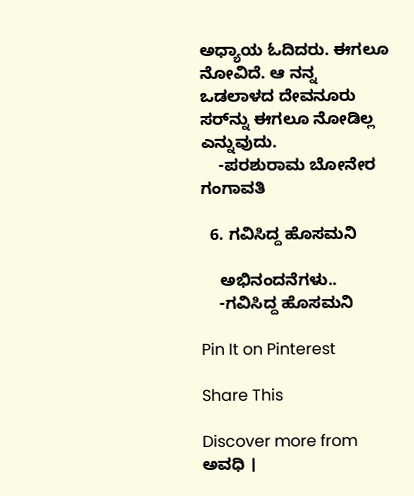ಅಧ್ಯಾಯ ಓದಿದರು. ಈಗಲೂ ನೋವಿದೆ. ಆ ನನ್ನ ಒಡಲಾಳದ ದೇವನೂರು ಸರ್‌ನ್ನು ಈಗಲೂ ನೋಡಿಲ್ಲ ಎನ್ನುವುದು.
    -ಪರಶುರಾಮ ಬೋನೇರ ಗಂಗಾವತಿ

  6. ಗವಿಸಿದ್ದ ಹೊಸಮನಿ

    ಅಭಿನಂದನೆಗಳು..
    -ಗವಿಸಿದ್ದ ಹೊಸಮನಿ

Pin It on Pinterest

Share This

Discover more from ಅವಧಿ ।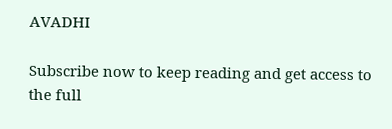AVADHI

Subscribe now to keep reading and get access to the full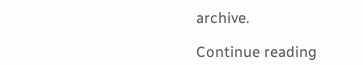archive.

Continue reading